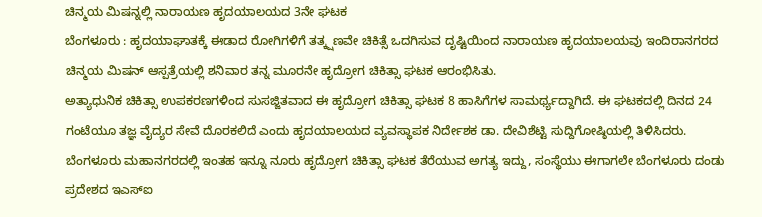ಚಿನ್ಮಯ ಮಿಷನ್ನಲ್ಲಿ ನಾರಾಯಣ ಹೃದಯಾಲಯದ 3ನೇ ಘಟಕ
ಬೆಂಗಳೂರು : ಹೃದಯಾಘಾತಕ್ಕೆ ಈಡಾದ ರೋಗಿಗಳಿಗೆ ತತ್ಕ್ಷಣವೇ ಚಿಕಿತ್ಸೆ ಒದಗಿಸುವ ದೃಷ್ಟಿಯಿಂದ ನಾರಾಯಣ ಹೃದಯಾಲಯವು ಇಂದಿರಾನಗರದ ಚಿನ್ಮಯ ಮಿಷನ್ ಆಸ್ಪತ್ರೆಯಲ್ಲಿ ಶನಿವಾರ ತನ್ನ ಮೂರನೇ ಹೃದ್ರೋಗ ಚಿಕಿತ್ಸಾ ಘಟಕ ಆರಂಭಿಸಿತು.
ಅತ್ಯಾಧುನಿಕ ಚಿಕಿತ್ಸಾ ಉಪಕರಣಗಳಿಂದ ಸುಸಜ್ಜಿತವಾದ ಈ ಹೃದ್ರೋಗ ಚಿಕಿತ್ಸಾ ಘಟಕ 8 ಹಾಸಿಗೆಗಳ ಸಾಮರ್ಥ್ಯದ್ದಾಗಿದೆ. ಈ ಘಟಕದಲ್ಲಿ ದಿನದ 24 ಗಂಟೆಯೂ ತಜ್ಞ ವೈದ್ಯರ ಸೇವೆ ದೊರಕಲಿದೆ ಎಂದು ಹೃದಯಾಲಯದ ವ್ಯವಸ್ಥಾಪಕ ನಿರ್ದೇಶಕ ಡಾ. ದೇವಿಶೆಟ್ಟಿ ಸುದ್ದಿಗೋಷ್ಠಿಯಲ್ಲಿ ತಿಳಿಸಿದರು.
ಬೆಂಗಳೂರು ಮಹಾನಗರದಲ್ಲಿ ಇಂತಹ ಇನ್ನೂ ನೂರು ಹೃದ್ರೋಗ ಚಿಕಿತ್ಸಾ ಘಟಕ ತೆರೆಯುವ ಅಗತ್ಯ ಇದ್ದು, ಸಂಸ್ಥೆಯು ಈಗಾಗಲೇ ಬೆಂಗಳೂರು ದಂಡು ಪ್ರದೇಶದ ಇಎಸ್ಐ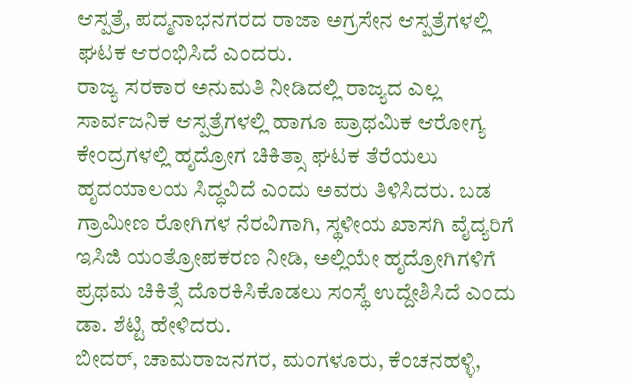ಆಸ್ಪತ್ರೆ, ಪದ್ಮನಾಭನಗರದ ರಾಜಾ ಅಗ್ರಸೇನ ಆಸ್ಪತ್ರೆಗಳಲ್ಲಿ ಘಟಕ ಆರಂಭಿಸಿದೆ ಎಂದರು.
ರಾಜ್ಯ ಸರಕಾರ ಅನುಮತಿ ನೀಡಿದಲ್ಲಿ ರಾಜ್ಯದ ಎಲ್ಲ ಸಾರ್ವಜನಿಕ ಆಸ್ಪತ್ರೆಗಳಲ್ಲಿ ಹಾಗೂ ಪ್ರಾಥಮಿಕ ಆರೋಗ್ಯ ಕೇಂದ್ರಗಳಲ್ಲಿ ಹೃದ್ರೋಗ ಚಿಕಿತ್ಸಾ ಘಟಕ ತೆರೆಯಲು ಹೃದಯಾಲಯ ಸಿದ್ಧವಿದೆ ಎಂದು ಅವರು ತಿಳಿಸಿದರು. ಬಡ ಗ್ರಾಮೀಣ ರೋಗಿಗಳ ನೆರವಿಗಾಗಿ, ಸ್ಥಳೀಯ ಖಾಸಗಿ ವೈದ್ಯರಿಗೆ ಇಸಿಜಿ ಯಂತ್ರೋಪಕರಣ ನೀಡಿ, ಅಲ್ಲಿಯೇ ಹೃದ್ರೋಗಿಗಳಿಗೆ ಪ್ರಥಮ ಚಿಕಿತ್ಸೆ ದೊರಕಿಸಿಕೊಡಲು ಸಂಸ್ಥೆ ಉದ್ದೇಶಿಸಿದೆ ಎಂದು ಡಾ. ಶೆಟ್ಟಿ ಹೇಳಿದರು.
ಬೀದರ್, ಚಾಮರಾಜನಗರ, ಮಂಗಳೂರು, ಕೆಂಚನಹಳ್ಳಿ,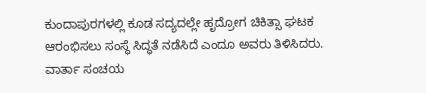ಕುಂದಾಪುರಗಳಲ್ಲಿ ಕೂಡ ಸದ್ಯದಲ್ಲೇ ಹೃದ್ರೋಗ ಚಿಕಿತ್ಸಾ ಘಟಕ ಆರಂಭಿಸಲು ಸಂಸ್ಥೆ ಸಿದ್ಧತೆ ನಡೆಸಿದೆ ಎಂದೂ ಅವರು ತಿಳಿಸಿದರು.
ವಾರ್ತಾ ಸಂಚಯ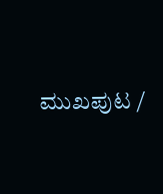ಮುಖಪುಟ /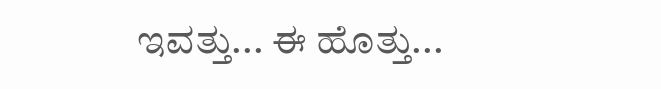ಇವತ್ತು... ಈ ಹೊತ್ತು...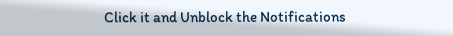Click it and Unblock the Notifications